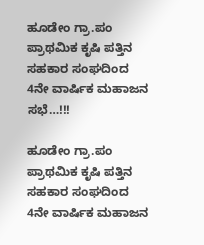ಹೂಡೇಂ ಗ್ರಾ.ಪಂ ಪ್ರಾಥಮಿಕ ಕೃಷಿ ಪತ್ತಿನ ಸಹಕಾರ ಸಂಘದಿಂದ 4ನೇ ವಾರ್ಷಿಕ ಮಹಾಜನ ಸಭೆ…!!!

ಹೂಡೇಂ ಗ್ರಾ.ಪಂ ಪ್ರಾಥಮಿಕ ಕೃಷಿ ಪತ್ತಿನ ಸಹಕಾರ ಸಂಘದಿಂದ 4ನೇ ವಾರ್ಷಿಕ ಮಹಾಜನ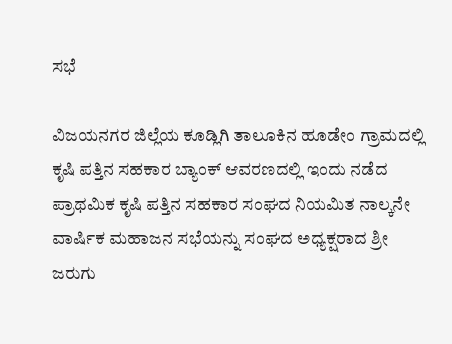ಸಭೆ

ವಿಜಯನಗರ ಜಿಲ್ಲೆಯ ಕೂಡ್ಲಿಗಿ ತಾಲೂಕಿನ ಹೂಡೇಂ ಗ್ರಾಮದಲ್ಲಿ ಕೃಷಿ ಪತ್ತಿನ ಸಹಕಾರ ಬ್ಯಾಂಕ್ ಆವರಣದಲ್ಲಿ ಇಂದು ನಡೆದ ಪ್ರಾಥಮಿಕ ಕೃಷಿ ಪತ್ತಿನ ಸಹಕಾರ ಸಂಘದ ನಿಯಮಿತ ನಾಲ್ಕನೇ ವಾರ್ಷಿಕ ಮಹಾಜನ ಸಭೆಯನ್ನು ಸಂಘದ ಅಧ್ಯಕ್ಷರಾದ ಶ್ರೀ ಜರುಗು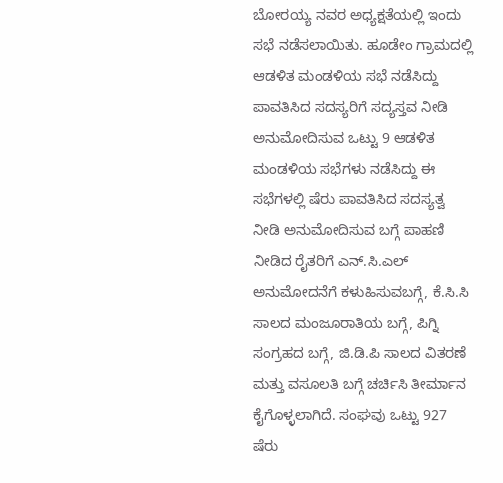ಬೋರಯ್ಯ ನವರ ಅಧ್ಯಕ್ಷತೆಯಲ್ಲಿ ಇಂದು ಸಭೆ ನಡೆಸಲಾಯಿತು. ಹೂಡೇಂ ಗ್ರಾಮದಲ್ಲಿ ಆಡಳಿತ ಮಂಡಳಿಯ ಸಭೆ ನಡೆಸಿದ್ದು ಪಾವತಿಸಿದ ಸದಸ್ಯರಿಗೆ ಸದ್ಯಸ್ತವ ನೀಡಿ ಅನುಮೋದಿಸುವ ಒಟ್ಟು 9 ಆಡಳಿತ ಮಂಡಳಿಯ ಸಭೆಗಳು ನಡೆಸಿದ್ದು ಈ ಸಭೆಗಳಲ್ಲಿ ಷೆರು ಪಾವತಿಸಿದ ಸದಸ್ಯತ್ವ ನೀಡಿ ಅನುಮೋದಿಸುವ ಬಗ್ಗೆ ಪಾಹಣಿ ನೀಡಿದ ರೈತರಿಗೆ ಎನ್.ಸಿ.ಎಲ್ ಅನುಮೋದನೆಗೆ ಕಳುಹಿಸುವಬಗ್ಗೆ, ಕೆ.ಸಿ.ಸಿ ಸಾಲದ ಮಂಜೂರಾತಿಯ ಬಗ್ಗೆ, ಪಿಗ್ನಿ ಸಂಗ್ರಹದ ಬಗ್ಗೆ, ಜಿ.ಡಿ.ಪಿ ಸಾಲದ ವಿತರಣೆ ಮತ್ತು ವಸೂಲತಿ ಬಗ್ಗೆ ಚರ್ಚಿಸಿ ತೀರ್ಮಾನ ಕೈಗೊಳ್ಳಲಾಗಿದೆ. ಸಂಘವು ಒಟ್ಟು 927 ಷೆರು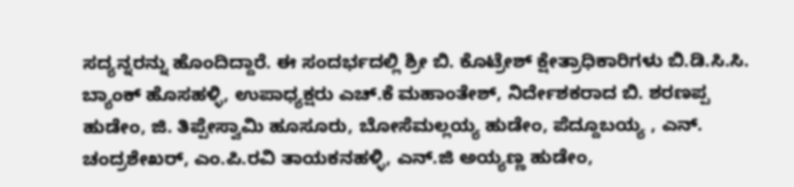ಸದ್ಯನ್ನರನ್ನು ಹೊಂದಿದ್ದಾರೆ. ಈ ಸಂದರ್ಭದಲ್ಲಿ ಶ್ರೀ ಬಿ. ಕೊಟ್ರೇಶ್ ಕ್ಷೇತ್ರಾಧಿಕಾರಿಗಳು ಬಿ.ಡಿ.ಸಿ.ಸಿ. ಬ್ಯಾಂಕ್ ಹೊಸಹಳ್ಳಿ, ಉಪಾಧ್ಯಕ್ಷರು ಎಚ್.ಕೆ ಮಹಾಂತೇಶ್, ನಿರ್ದೇಶಕರಾದ ಬಿ. ಶರಣಪ್ಪ ಹುಡೇಂ, ಜಿ. ತಿಪ್ಪೇಸ್ವಾಮಿ ಹೂಸೂರು, ಬೋಸೆಮಲ್ಲಯ್ಯ ಹುಡೇಂ, ಪೆದ್ದೂಬಯ್ಯ , ಎನ್. ಚಂದ್ರಶೇಖರ್, ಎಂ.ಪಿ.ರವಿ ತಾಯಕನಹಳ್ಳಿ, ಎನ್.ಜಿ ಅಯ್ಯಣ್ಣ ಹುಡೇಂ,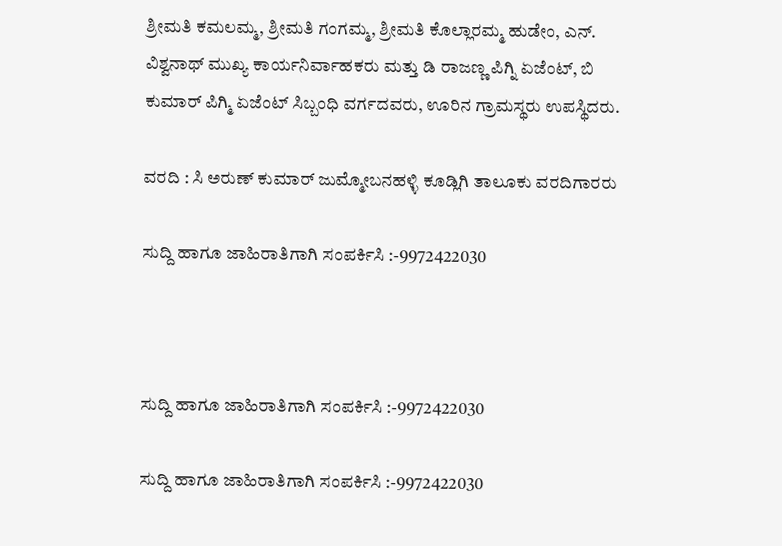ಶ್ರೀಮತಿ ಕಮಲಮ್ಮ, ಶ್ರೀಮತಿ ಗಂಗಮ್ಮ, ಶ್ರೀಮತಿ ಕೊಲ್ಲಾರಮ್ಮ ಹುಡೇಂ, ಎನ್. ವಿಶ್ವನಾಥ್ ಮುಖ್ಯ ಕಾರ್ಯನಿರ್ವಾಹಕರು ಮತ್ತು ಡಿ ರಾಜಣ್ಣ ಪಿಗ್ನಿ ಏಜೆಂಟ್, ಬಿ ಕುಮಾರ್ ಪಿಗ್ಮಿ ಏಜೆಂಟ್ ಸಿಬ್ಬಂಧಿ ವರ್ಗದವರು, ಊರಿನ ಗ್ರಾಮಸ್ಥರು ಉಪಸ್ಥಿದರು.

ವರದಿ : ಸಿ ಅರುಣ್ ಕುಮಾರ್ ಜುಮ್ಮೋಬನಹಳ್ಳಿ ಕೂಡ್ಲಿಗಿ ತಾಲೂಕು ವರದಿಗಾರರು

ಸುದ್ದಿ ಹಾಗೂ ಜಾಹಿರಾತಿಗಾಗಿ ಸಂಪರ್ಕಿಸಿ :-9972422030



ಸುದ್ದಿ ಹಾಗೂ ಜಾಹಿರಾತಿಗಾಗಿ ಸಂಪರ್ಕಿಸಿ :-9972422030

ಸುದ್ದಿ ಹಾಗೂ ಜಾಹಿರಾತಿಗಾಗಿ ಸಂಪರ್ಕಿಸಿ :-9972422030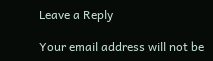Leave a Reply

Your email address will not be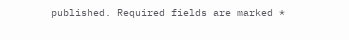published. Required fields are marked *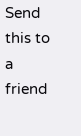Send this to a friend